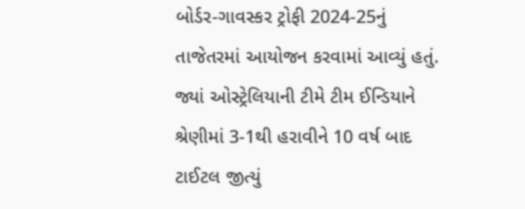બોર્ડર-ગાવસ્કર ટ્રોફી 2024-25નું તાજેતરમાં આયોજન કરવામાં આવ્યું હતું. જ્યાં ઓસ્ટ્રેલિયાની ટીમે ટીમ ઈન્ડિયાને શ્રેણીમાં 3-1થી હરાવીને 10 વર્ષ બાદ ટાઈટલ જીત્યું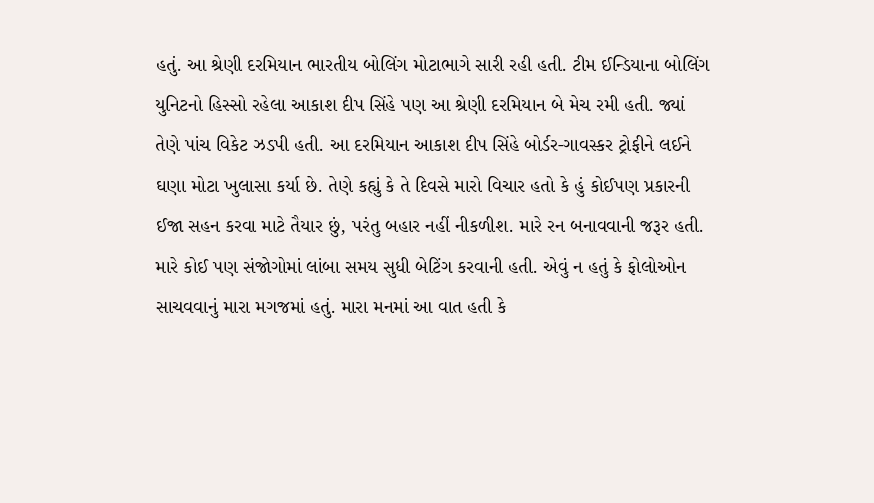હતું. આ શ્રેણી દરમિયાન ભારતીય બોલિંગ મોટાભાગે સારી રહી હતી. ટીમ ઈન્ડિયાના બોલિંગ યુનિટનો હિસ્સો રહેલા આકાશ દીપ સિંહે પણ આ શ્રેણી દરમિયાન બે મેચ રમી હતી. જ્યાં તેણે પાંચ વિકેટ ઝડપી હતી. આ દરમિયાન આકાશ દીપ સિંહે બોર્ડર-ગાવસ્કર ટ્રોફીને લઈને ઘણા મોટા ખુલાસા કર્યા છે. તેણે કહ્યું કે તે દિવસે મારો વિચાર હતો કે હું કોઈપણ પ્રકારની ઈજા સહન કરવા માટે તૈયાર છું, પરંતુ બહાર નહીં નીકળીશ. મારે રન બનાવવાની જરૂર હતી. મારે કોઈ પણ સંજોગોમાં લાંબા સમય સુધી બેટિંગ કરવાની હતી. એવું ન હતું કે ફોલોઓન સાચવવાનું મારા મગજમાં હતું. મારા મનમાં આ વાત હતી કે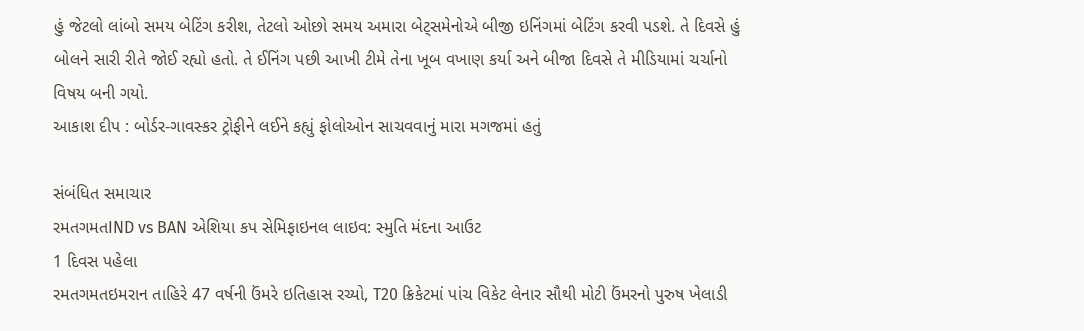હું જેટલો લાંબો સમય બેટિંગ કરીશ, તેટલો ઓછો સમય અમારા બેટ્સમેનોએ બીજી ઇનિંગમાં બેટિંગ કરવી પડશે. તે દિવસે હું બોલને સારી રીતે જોઈ રહ્યો હતો. તે ઈનિંગ પછી આખી ટીમે તેના ખૂબ વખાણ કર્યા અને બીજા દિવસે તે મીડિયામાં ચર્ચાનો વિષય બની ગયો.
આકાશ દીપ : બોર્ડર-ગાવસ્કર ટ્રોફીને લઈને કહ્યું ફોલોઓન સાચવવાનું મારા મગજમાં હતું

સંબંધિત સમાચાર
રમતગમતIND vs BAN એશિયા કપ સેમિફાઇનલ લાઇવ: સ્મુતિ મંદના આઉટ
1 દિવસ પહેલા
રમતગમતઇમરાન તાહિરે 47 વર્ષની ઉંમરે ઇતિહાસ રચ્યો, T20 ક્રિકેટમાં પાંચ વિકેટ લેનાર સૌથી મોટી ઉંમરનો પુરુષ ખેલાડી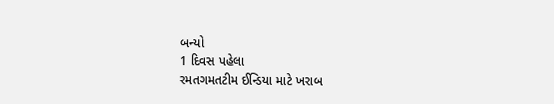બન્યો
1 દિવસ પહેલા
રમતગમતટીમ ઈન્ડિયા માટે ખરાબ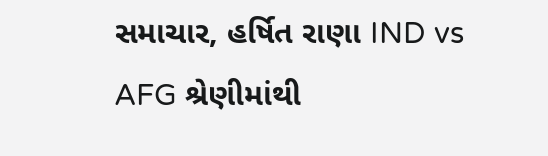સમાચાર, હર્ષિત રાણા IND vs AFG શ્રેણીમાંથી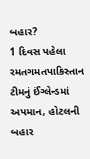બહાર?
1 દિવસ પહેલા
રમતગમતપાકિસ્તાન ટીમનું ઈંગ્લેન્ડમાં અપમાન, હોટલની બહાર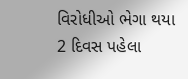વિરોધીઓ ભેગા થયા
2 દિવસ પહેલા